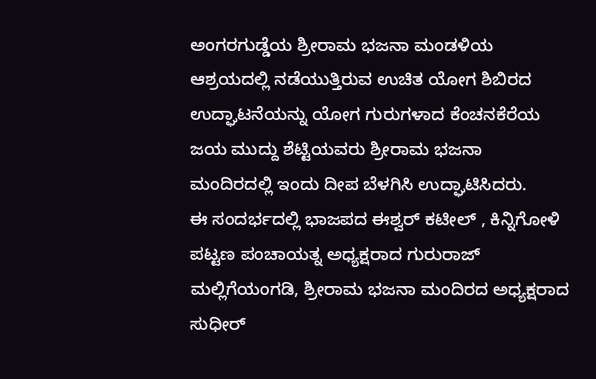ಅಂಗರಗುಡ್ಡೆಯ ಶ್ರೀರಾಮ ಭಜನಾ ಮಂಡಳಿಯ ಆಶ್ರಯದಲ್ಲಿ ನಡೆಯುತ್ತಿರುವ ಉಚಿತ ಯೋಗ ಶಿಬಿರದ ಉದ್ಘಾಟನೆಯನ್ನು ಯೋಗ ಗುರುಗಳಾದ ಕೆಂಚನಕೆರೆಯ ಜಯ ಮುದ್ದು ಶೆಟ್ಟಿಯವರು ಶ್ರೀರಾಮ ಭಜನಾ ಮಂದಿರದಲ್ಲಿ ಇಂದು ದೀಪ ಬೆಳಗಿಸಿ ಉದ್ಘಾಟಿಸಿದರು.
ಈ ಸಂದರ್ಭದಲ್ಲಿ ಭಾಜಪದ ಈಶ್ವರ್ ಕಟೀಲ್ , ಕಿನ್ನಿಗೋಳಿ ಪಟ್ಟಣ ಪಂಚಾಯತ್ನ ಅಧ್ಯಕ್ಷರಾದ ಗುರುರಾಜ್ ಮಲ್ಲಿಗೆಯಂಗಡಿ, ಶ್ರೀರಾಮ ಭಜನಾ ಮಂದಿರದ ಅಧ್ಯಕ್ಷರಾದ ಸುಧೀರ್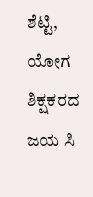ಶೆಟ್ಟಿ, ಯೋಗ ಶಿಕ್ಷಕರದ ಜಯ ಸಿ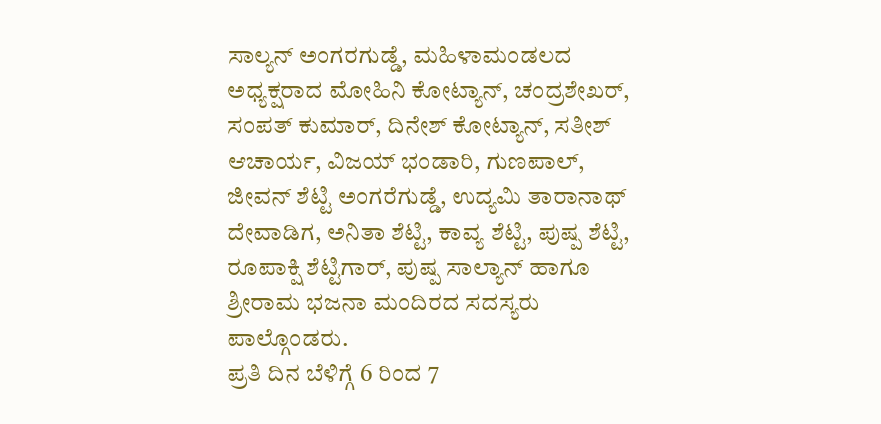ಸಾಲ್ಯನ್ ಅಂಗರಗುಡ್ಡೆ, ಮಹಿಳಾಮಂಡಲದ ಅಧ್ಯಕ್ಷರಾದ ಮೋಹಿನಿ ಕೋಟ್ಯಾನ್, ಚಂದ್ರಶೇಖರ್, ಸಂಪತ್ ಕುಮಾರ್, ದಿನೇಶ್ ಕೋಟ್ಯಾನ್, ಸತೀಶ್ ಆಚಾರ್ಯ, ವಿಜಯ್ ಭಂಡಾರಿ, ಗುಣಪಾಲ್, ಜೀವನ್ ಶೆಟ್ಟಿ ಅಂಗರೆಗುಡ್ಡೆ, ಉದ್ಯಮಿ ತಾರಾನಾಥ್ ದೇವಾಡಿಗ, ಅನಿತಾ ಶೆಟ್ಟಿ, ಕಾವ್ಯ ಶೆಟ್ಟಿ, ಪುಷ್ಪ ಶೆಟ್ಟಿ, ರೂಪಾಕ್ಷಿ ಶೆಟ್ಟಿಗಾರ್, ಪುಷ್ಪ ಸಾಲ್ಯಾನ್ ಹಾಗೂ ಶ್ರೀರಾಮ ಭಜನಾ ಮಂದಿರದ ಸದಸ್ಯರು ಪಾಲ್ಗೊಂಡರು.
ಪ್ರತಿ ದಿನ ಬೆಳಿಗ್ಗೆ 6 ರಿಂದ 7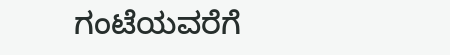ಗಂಟೆಯವರೆಗೆ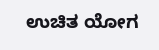ಉಚಿತ ಯೋಗ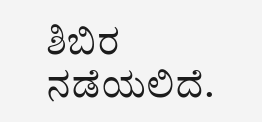ಶಿಬಿರ ನಡೆಯಲಿದೆ.